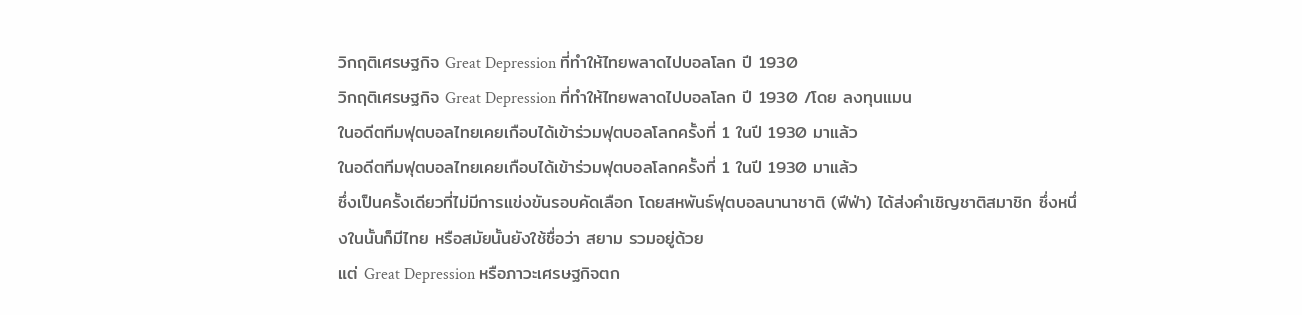วิกฤติเศรษฐกิจ Great Depression ที่ทำให้ไทยพลาดไปบอลโลก ปี 1930
วิกฤติเศรษฐกิจ Great Depression ที่ทำให้ไทยพลาดไปบอลโลก ปี 1930 /โดย ลงทุนแมน
ในอดีตทีมฟุตบอลไทยเคยเกือบได้เข้าร่วมฟุตบอลโลกครั้งที่ 1 ในปี 1930 มาแล้ว
ในอดีตทีมฟุตบอลไทยเคยเกือบได้เข้าร่วมฟุตบอลโลกครั้งที่ 1 ในปี 1930 มาแล้ว
ซึ่งเป็นครั้งเดียวที่ไม่มีการแข่งขันรอบคัดเลือก โดยสหพันธ์ฟุตบอลนานาชาติ (ฟีฟ่า) ได้ส่งคำเชิญชาติสมาชิก ซึ่งหนึ่งในนั้นก็มีไทย หรือสมัยนั้นยังใช้ชื่อว่า สยาม รวมอยู่ด้วย
แต่ Great Depression หรือภาวะเศรษฐกิจตก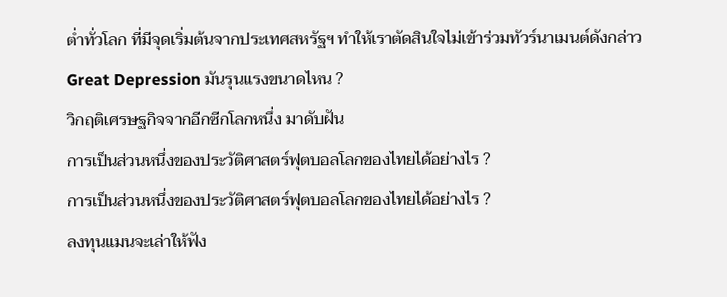ต่ำทั่วโลก ที่มีจุดเริ่มต้นจากประเทศสหรัฐฯ ทำให้เราตัดสินใจไม่เข้าร่วมทัวร์นาเมนต์ดังกล่าว
Great Depression มันรุนแรงขนาดไหน ?
วิกฤติเศรษฐกิจจากอีกซีกโลกหนึ่ง มาดับฝัน
การเป็นส่วนหนึ่งของประวัติศาสตร์ฟุตบอลโลกของไทยได้อย่างไร ?
การเป็นส่วนหนึ่งของประวัติศาสตร์ฟุตบอลโลกของไทยได้อย่างไร ?
ลงทุนแมนจะเล่าให้ฟัง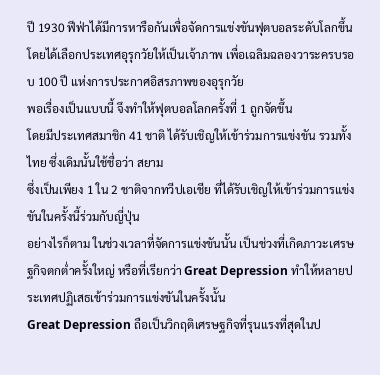ปี 1930 ฟีฟ่าได้มีการหารือกันเพื่อจัดการแข่งขันฟุตบอลระดับโลกขึ้น
โดยได้เลือกประเทศอุรุกวัยให้เป็นเจ้าภาพ เพื่อเฉลิมฉลองวาระครบรอบ 100 ปี แห่งการประกาศอิสรภาพของอุรุกวัย
พอเรื่องเป็นแบบนี้ จึงทำให้ฟุตบอลโลกครั้งที่ 1 ถูกจัดขึ้น
โดยมีประเทศสมาชิก 41 ชาติ ได้รับเชิญให้เข้าร่วมการแข่งขัน รวมทั้งไทย ซึ่งเดิมนั้นใช้ชื่อว่า สยาม
ซึ่งเป็นเพียง 1 ใน 2 ชาติจากทวีปเอเชีย ที่ได้รับเชิญให้เข้าร่วมการแข่งขันในครั้งนี้ร่วมกับญี่ปุ่น
อย่างไรก็ตาม ในช่วงเวลาที่จัดการแข่งขันนั้น เป็นช่วงที่เกิดภาวะเศรษฐกิจตกต่ำครั้งใหญ่ หรือที่เรียกว่า Great Depression ทำให้หลายประเทศปฏิเสธเข้าร่วมการแข่งขันในครั้งนั้น
Great Depression ถือเป็นวิกฤติเศรษฐกิจที่รุนแรงที่สุดในป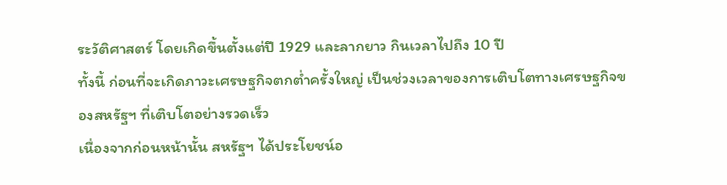ระวัติศาสตร์ โดยเกิดขึ้นตั้งแต่ปี 1929 และลากยาว กินเวลาไปถึง 10 ปี
ทั้งนี้ ก่อนที่จะเกิดภาวะเศรษฐกิจตกต่ำครั้งใหญ่ เป็นช่วงเวลาของการเติบโตทางเศรษฐกิจของสหรัฐฯ ที่เติบโตอย่างรวดเร็ว
เนื่องจากก่อนหน้านั้น สหรัฐฯ ได้ประโยชน์อ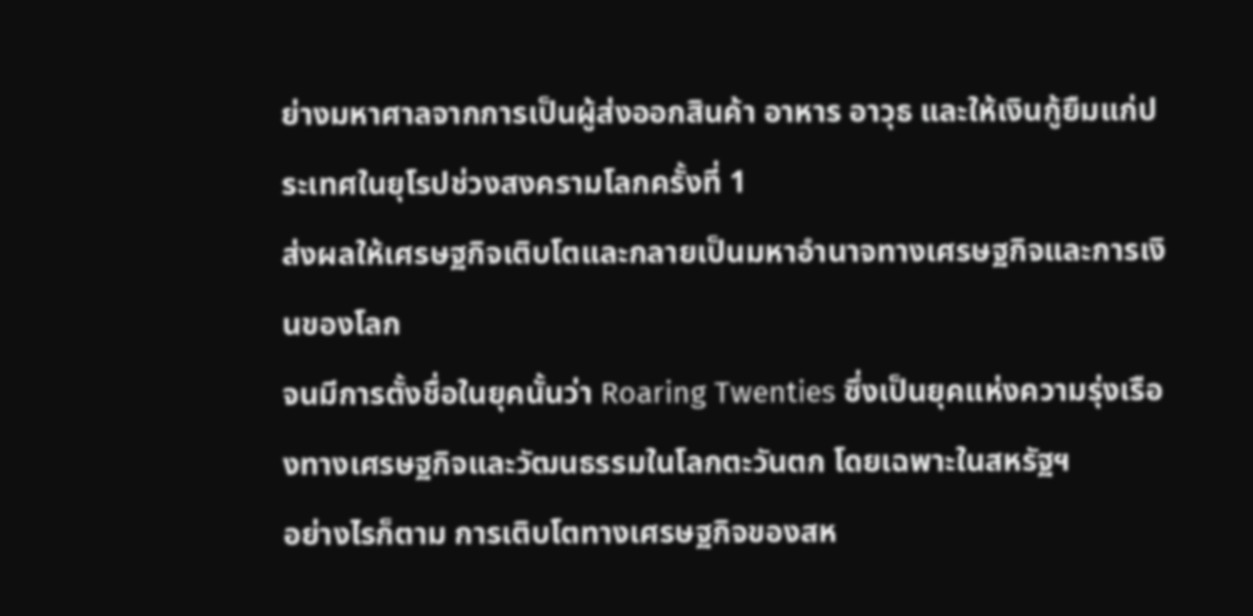ย่างมหาศาลจากการเป็นผู้ส่งออกสินค้า อาหาร อาวุธ และให้เงินกู้ยืมแก่ประเทศในยุโรปช่วงสงครามโลกครั้งที่ 1
ส่งผลให้เศรษฐกิจเติบโตและกลายเป็นมหาอำนาจทางเศรษฐกิจและการเงินของโลก
จนมีการตั้งชื่อในยุคนั้นว่า Roaring Twenties ซึ่งเป็นยุคแห่งความรุ่งเรืองทางเศรษฐกิจและวัฒนธรรมในโลกตะวันตก โดยเฉพาะในสหรัฐฯ
อย่างไรก็ตาม การเติบโตทางเศรษฐกิจของสห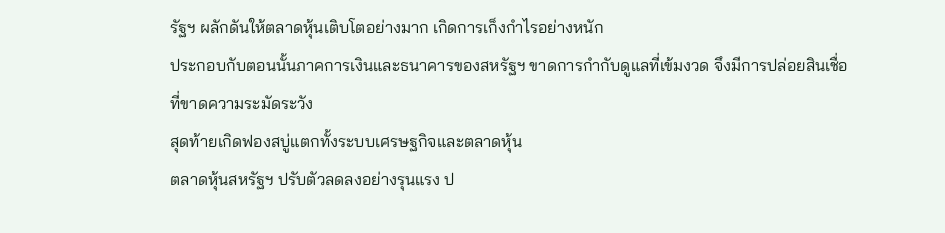รัฐฯ ผลักดันให้ตลาดหุ้นเติบโตอย่างมาก เกิดการเก็งกำไรอย่างหนัก
ประกอบกับตอนนั้นภาคการเงินและธนาคารของสหรัฐฯ ขาดการกำกับดูแลที่เข้มงวด จึงมีการปล่อยสินเชื่อที่ขาดความระมัดระวัง
สุดท้ายเกิดฟองสบู่แตกทั้งระบบเศรษฐกิจและตลาดหุ้น
ตลาดหุ้นสหรัฐฯ ปรับตัวลดลงอย่างรุนแรง ป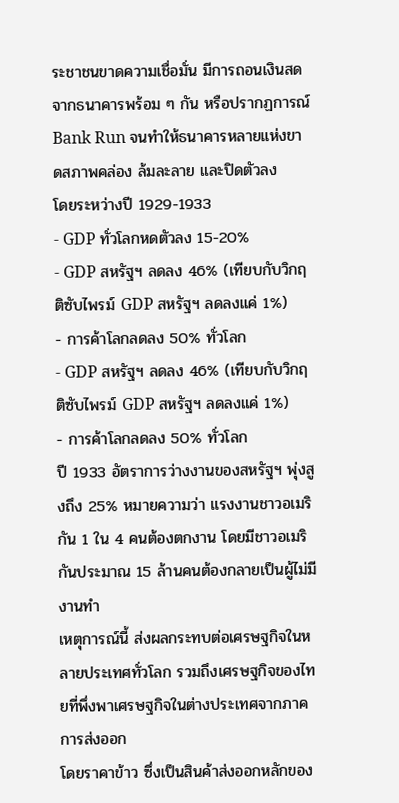ระชาชนขาดความเชื่อมั่น มีการถอนเงินสดจากธนาคารพร้อม ๆ กัน หรือปรากฏการณ์ Bank Run จนทำให้ธนาคารหลายแห่งขาดสภาพคล่อง ล้มละลาย และปิดตัวลง
โดยระหว่างปี 1929-1933
- GDP ทั่วโลกหดตัวลง 15-20%
- GDP สหรัฐฯ ลดลง 46% (เทียบกับวิกฤติซับไพรม์ GDP สหรัฐฯ ลดลงแค่ 1%)
- การค้าโลกลดลง 50% ทั่วโลก
- GDP สหรัฐฯ ลดลง 46% (เทียบกับวิกฤติซับไพรม์ GDP สหรัฐฯ ลดลงแค่ 1%)
- การค้าโลกลดลง 50% ทั่วโลก
ปี 1933 อัตราการว่างงานของสหรัฐฯ พุ่งสูงถึง 25% หมายความว่า แรงงานชาวอเมริกัน 1 ใน 4 คนต้องตกงาน โดยมีชาวอเมริกันประมาณ 15 ล้านคนต้องกลายเป็นผู้ไม่มีงานทำ
เหตุการณ์นี้ ส่งผลกระทบต่อเศรษฐกิจในหลายประเทศทั่วโลก รวมถึงเศรษฐกิจของไทยที่พึ่งพาเศรษฐกิจในต่างประเทศจากภาคการส่งออก
โดยราคาข้าว ซึ่งเป็นสินค้าส่งออกหลักของ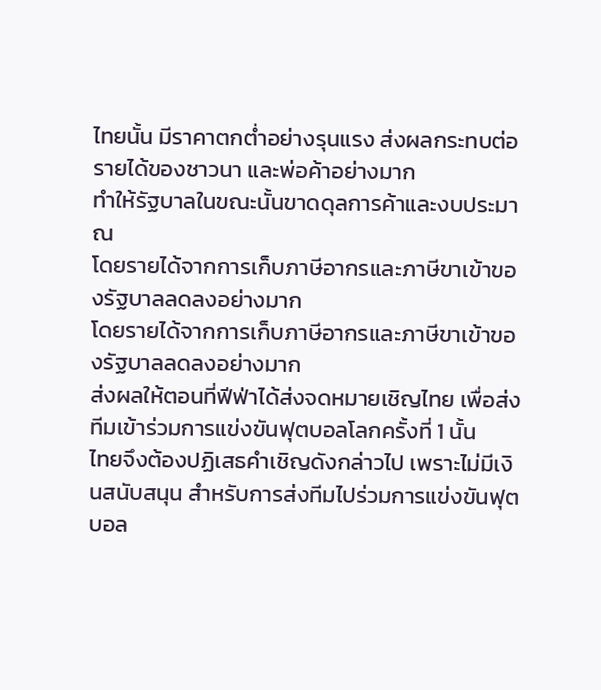ไทยนั้น มีราคาตกต่ำอย่างรุนแรง ส่งผลกระทบต่อรายได้ของชาวนา และพ่อค้าอย่างมาก
ทำให้รัฐบาลในขณะนั้นขาดดุลการค้าและงบประมาณ
โดยรายได้จากการเก็บภาษีอากรและภาษีขาเข้าของรัฐบาลลดลงอย่างมาก
โดยรายได้จากการเก็บภาษีอากรและภาษีขาเข้าของรัฐบาลลดลงอย่างมาก
ส่งผลให้ตอนที่ฟีฟ่าได้ส่งจดหมายเชิญไทย เพื่อส่งทีมเข้าร่วมการแข่งขันฟุตบอลโลกครั้งที่ 1 นั้น
ไทยจึงต้องปฏิเสธคำเชิญดังกล่าวไป เพราะไม่มีเงินสนับสนุน สำหรับการส่งทีมไปร่วมการแข่งขันฟุตบอล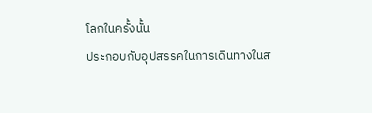โลกในครั้งนั้น
ประกอบกับอุปสรรคในการเดินทางในส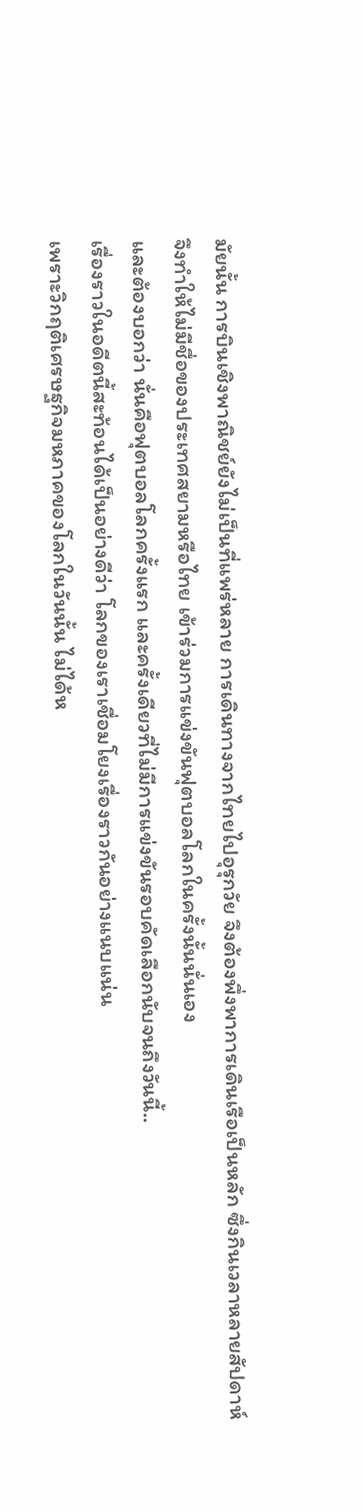มัยนั้น การบินเชิงพาณิชย์ยังไม่เป็นที่แพร่หลาย การเดินทางจากไทยไปอุรุกวัย จึงต้องพึ่งพาการเดินเรือเป็นหลัก ซึ่งกินเวลาหลายสัปดาห์
จึงทำให้ไม่มีชื่อของประเทศสยามหรือไทย เข้าร่วมการแข่งขันฟุตบอลโลกในครั้งนั้นนั่นเอง
และต้องบอกว่า นั่นคือฟุตบอลโลกครั้งแรก และครั้งเดียวที่ไม่มีการแข่งขันรอบคัดเลือกนับจนถึงวันนี้..
เรื่องราวในอดีตนี้สะท้อนได้เป็นอย่างดีว่า โลกของเราเชื่อมโยงเรื่องราวกันอย่างแนบแน่น
เพราะวิกฤติเศรษฐกิจมหภาคของโลกในวันนั้น ไม่ได้ห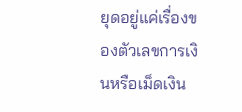ยุดอยู่แค่เรื่องของตัวเลขการเงินหรือเม็ดเงิน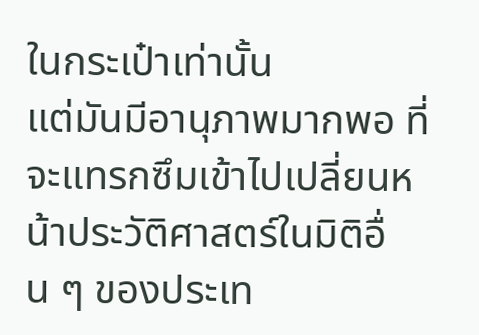ในกระเป๋าเท่านั้น
แต่มันมีอานุภาพมากพอ ที่จะแทรกซึมเข้าไปเปลี่ยนหน้าประวัติศาสตร์ในมิติอื่น ๆ ของประเท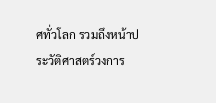ศทั่วโลก รวมถึงหน้าประวัติศาสตร์วงการ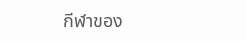กีฬาของ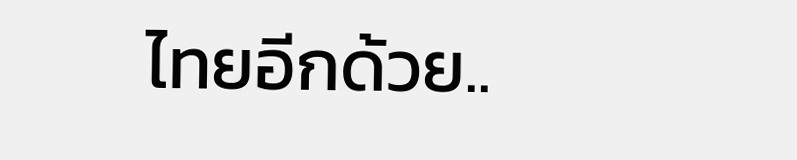ไทยอีกด้วย..